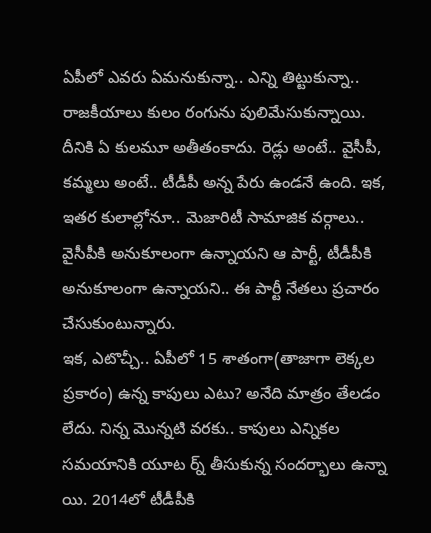ఏపీలో ఎవరు ఏమనుకున్నా.. ఎన్ని తిట్టుకున్నా.. రాజకీయాలు కులం రంగును పులిమేసుకున్నాయి. దీనికి ఏ కులమూ అతీతంకాదు. రెడ్లు అంటే.. వైసీపీ, కమ్మలు అంటే.. టీడీపీ అన్న పేరు ఉండనే ఉంది. ఇక, ఇతర కులాల్లోనూ.. మెజారిటీ సామాజిక వర్గాలు.. వైసీపీకి అనుకూలంగా ఉన్నాయని ఆ పార్టీ, టీడీపీకి అనుకూలంగా ఉన్నాయని.. ఈ పార్టీ నేతలు ప్రచారం చేసుకుంటున్నారు.
ఇక, ఎటొచ్చీ.. ఏపీలో 15 శాతంగా(తాజాగా లెక్కల ప్రకారం) ఉన్న కాపులు ఎటు? అనేది మాత్రం తేలడం లేదు. నిన్న మొన్నటి వరకు.. కాపులు ఎన్నికల సమయానికి యూట ర్న్ తీసుకున్న సందర్భాలు ఉన్నా యి. 2014లో టీడీపీకి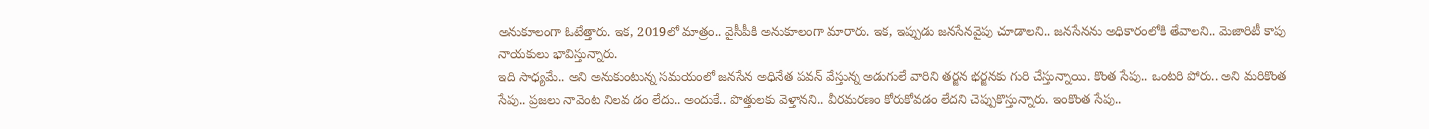అనుకూలంగా ఓటేత్తారు. ఇక, 2019లో మాత్రం.. వైసీపీకి అనుకూలంగా మారారు. ఇక, ఇప్పుడు జనసేనవైపు చూడాలని.. జనసేనను అధికారంలోకి తేవాలని.. మెజారిటీ కాపు నాయకులు భావిస్తున్నారు.
ఇది సాధ్యమే.. అని అనుకుంటున్న సమయంలో జనసేన అధినేత పవన్ వేస్తున్న అడుగులే వారిని తర్జన భర్జనకు గురి చేస్తున్నాయి. కొంత సేపు.. ఒంటరి పోరు.. అని మరికొంత సేపు.. ప్రజలు నావెంట నిలవ డం లేదు.. అందుకే.. పొత్తులకు వెళ్తానని.. వీరమరణం కోరుకోవడం లేదని చెప్పుకొస్తున్నారు. ఇంకొంత సేపు..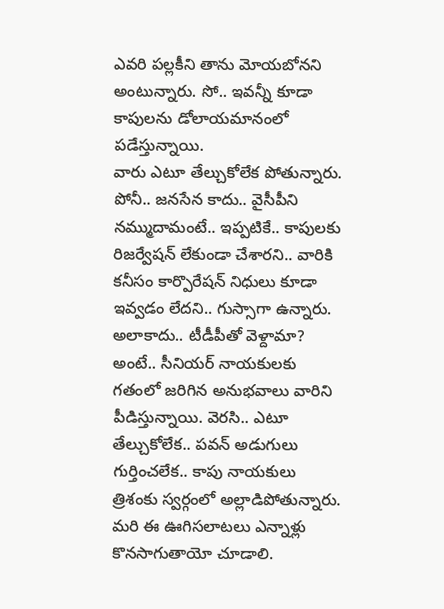ఎవరి పల్లకీని తాను మోయబోనని అంటున్నారు. సో.. ఇవన్నీ కూడా కాపులను డోలాయమానంలో పడేస్తున్నాయి.
వారు ఎటూ తేల్చుకోలేక పోతున్నారు. పోనీ.. జనసేన కాదు.. వైసీపీని నమ్ముదామంటే.. ఇప్పటికే.. కాపులకు రిజర్వేషన్ లేకుండా చేశారని.. వారికి కనీసం కార్పొరేషన్ నిధులు కూడా ఇవ్వడం లేదని.. గుస్సాగా ఉన్నారు. అలాకాదు.. టీడీపీతో వెళ్దామా? అంటే.. సీనియర్ నాయకులకు గతంలో జరిగిన అనుభవాలు వారిని పీడిస్తున్నాయి. వెరసి.. ఎటూ తేల్చుకోలేక.. పవన్ అడుగులు గుర్తించలేక.. కాపు నాయకులు త్రిశంకు స్వర్గంలో అల్లాడిపోతున్నారు. మరి ఈ ఊగిసలాటలు ఎన్నాళ్లు కొనసాగుతాయో చూడాలి.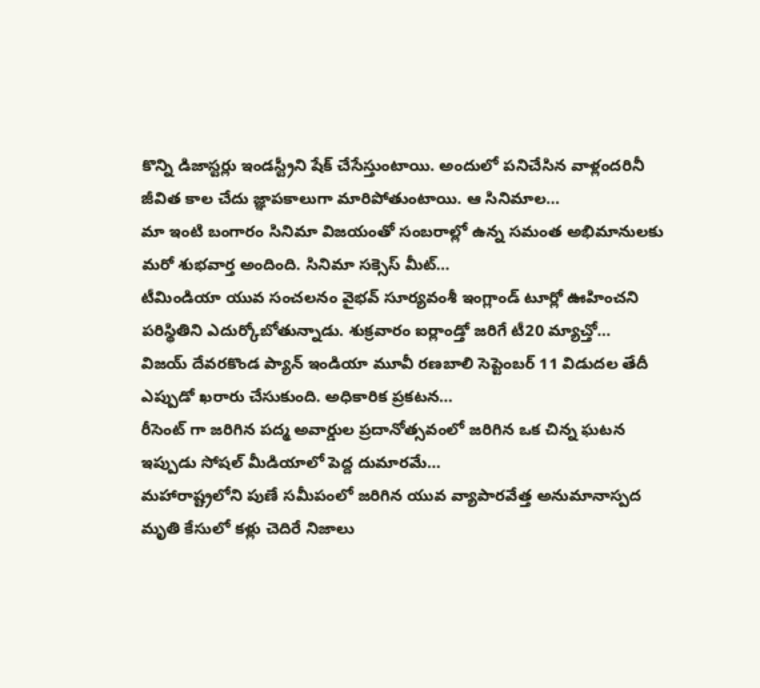కొన్ని డిజాస్టర్లు ఇండస్ట్రీని షేక్ చేసేస్తుంటాయి. అందులో పనిచేసిన వాళ్లందరినీ జీవిత కాల చేదు జ్ఞాపకాలుగా మారిపోతుంటాయి. ఆ సినిమాల…
మా ఇంటి బంగారం సినిమా విజయంతో సంబరాల్లో ఉన్న సమంత అభిమానులకు మరో శుభవార్త అందింది. సినిమా సక్సెస్ మీట్…
టీమిండియా యువ సంచలనం వైభవ్ సూర్యవంశీ ఇంగ్లాండ్ టూర్లో ఊహించని పరిస్థితిని ఎదుర్కోబోతున్నాడు. శుక్రవారం ఐర్లాండ్తో జరిగే టీ20 మ్యాచ్తో…
విజయ్ దేవరకొండ ప్యాన్ ఇండియా మూవీ రణబాలి సెప్టెంబర్ 11 విడుదల తేదీ ఎప్పుడో ఖరారు చేసుకుంది. అధికారిక ప్రకటన…
రీసెంట్ గా జరిగిన పద్మ అవార్డుల ప్రదానోత్సవంలో జరిగిన ఒక చిన్న ఘటన ఇప్పుడు సోషల్ మీడియాలో పెద్ద దుమారమే…
మహారాష్ట్రలోని పుణే సమీపంలో జరిగిన యువ వ్యాపారవేత్త అనుమానాస్పద మృతి కేసులో కళ్లు చెదిరే నిజాలు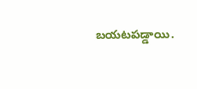బయటపడ్డాయి.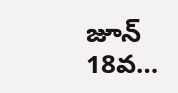జూన్ 18వ…